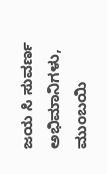ಜಯ ಸಿ ಸುವರ್ಣ ಅಭಿಮಾನಿಗಳು, ಮುಂಬಯಿ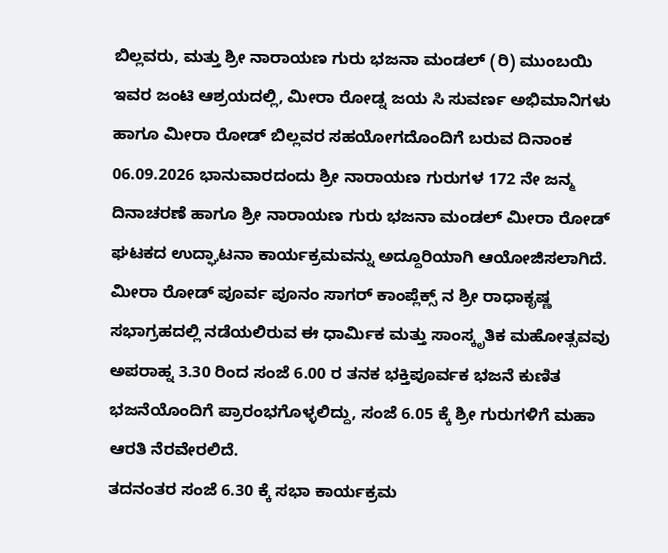ಬಿಲ್ಲವರು, ಮತ್ತು ಶ್ರೀ ನಾರಾಯಣ ಗುರು ಭಜನಾ ಮಂಡಲ್ (ರಿ) ಮುಂಬಯಿ ಇವರ ಜಂಟಿ ಆಶ್ರಯದಲ್ಲಿ, ಮೀರಾ ರೋಡ್ನ ಜಯ ಸಿ ಸುವರ್ಣ ಅಭಿಮಾನಿಗಳು ಹಾಗೂ ಮೀರಾ ರೋಡ್ ಬಿಲ್ಲವರ ಸಹಯೋಗದೊಂದಿಗೆ ಬರುವ ದಿನಾಂಕ 06.09.2026 ಭಾನುವಾರದಂದು ಶ್ರೀ ನಾರಾಯಣ ಗುರುಗಳ 172 ನೇ ಜನ್ಮ ದಿನಾಚರಣೆ ಹಾಗೂ ಶ್ರೀ ನಾರಾಯಣ ಗುರು ಭಜನಾ ಮಂಡಲ್ ಮೀರಾ ರೋಡ್ ಘಟಕದ ಉದ್ಘಾಟನಾ ಕಾರ್ಯಕ್ರಮವನ್ನು ಅದ್ದೂರಿಯಾಗಿ ಆಯೋಜಿಸಲಾಗಿದೆ. ಮೀರಾ ರೋಡ್ ಪೂರ್ವ ಪೂನಂ ಸಾಗರ್ ಕಾಂಪ್ಲೆಕ್ಸ್ ನ ಶ್ರೀ ರಾಧಾಕೃಷ್ಣ ಸಭಾಗ್ರಹದಲ್ಲಿ ನಡೆಯಲಿರುವ ಈ ಧಾರ್ಮಿಕ ಮತ್ತು ಸಾಂಸ್ಕೃತಿಕ ಮಹೋತ್ಸವವು ಅಪರಾಹ್ನ 3.30 ರಿಂದ ಸಂಜೆ 6.00 ರ ತನಕ ಭಕ್ತಿಪೂರ್ವಕ ಭಜನೆ ಕುಣಿತ ಭಜನೆಯೊಂದಿಗೆ ಪ್ರಾರಂಭಗೊಳ್ಳಲಿದ್ದು, ಸಂಜೆ 6.05 ಕ್ಕೆ ಶ್ರೀ ಗುರುಗಳಿಗೆ ಮಹಾ ಆರತಿ ನೆರವೇರಲಿದೆ.
ತದನಂತರ ಸಂಜೆ 6.30 ಕ್ಕೆ ಸಭಾ ಕಾರ್ಯಕ್ರಮ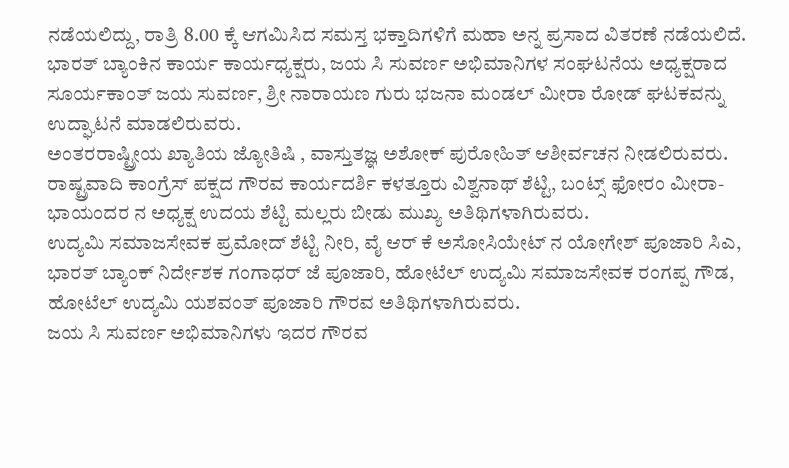ನಡೆಯಲಿದ್ದು, ರಾತ್ರಿ 8.00 ಕ್ಕೆ ಆಗಮಿಸಿದ ಸಮಸ್ತ ಭಕ್ತಾದಿಗಳಿಗೆ ಮಹಾ ಅನ್ನ ಪ್ರಸಾದ ವಿತರಣೆ ನಡೆಯಲಿದೆ. ಭಾರತ್ ಬ್ಯಾಂಕಿನ ಕಾರ್ಯ ಕಾರ್ಯಧ್ಯಕ್ಷರು, ಜಯ ಸಿ ಸುವರ್ಣ ಅಭಿಮಾನಿಗಳ ಸಂಘಟನೆಯ ಅಧ್ಯಕ್ಷರಾದ ಸೂರ್ಯಕಾಂತ್ ಜಯ ಸುವರ್ಣ, ಶ್ರೀ ನಾರಾಯಣ ಗುರು ಭಜನಾ ಮಂಡಲ್ ಮೀರಾ ರೋಡ್ ಘಟಕವನ್ನು ಉದ್ಘಾಟನೆ ಮಾಡಲಿರುವರು.
ಅಂತರರಾಷ್ಟ್ರೀಯ ಖ್ಯಾತಿಯ ಜ್ಯೋತಿಷಿ , ವಾಸ್ತುತಜ್ಞ ಅಶೋಕ್ ಪುರೋಹಿತ್ ಆಶೀರ್ವಚನ ನೀಡಲಿರುವರು.
ರಾಷ್ಟ್ರವಾದಿ ಕಾಂಗ್ರೆಸ್ ಪಕ್ಷದ ಗೌರವ ಕಾರ್ಯದರ್ಶಿ ಕಳತ್ತೂರು ವಿಶ್ವನಾಥ್ ಶೆಟ್ಟಿ, ಬಂಟ್ಸ್ ಫೋರಂ ಮೀರಾ- ಭಾಯಂದರ ನ ಅಧ್ಯಕ್ಷ ಉದಯ ಶೆಟ್ಟಿ ಮಲ್ಲರು ಬೀಡು ಮುಖ್ಯ ಅತಿಥಿಗಳಾಗಿರುವರು.
ಉದ್ಯಮಿ ಸಮಾಜಸೇವಕ ಪ್ರಮೋದ್ ಶೆಟ್ಟಿ ನೀರಿ, ವೈ ಆರ್ ಕೆ ಅಸೋಸಿಯೇಟ್ ನ ಯೋಗೇಶ್ ಪೂಜಾರಿ ಸಿಎ, ಭಾರತ್ ಬ್ಯಾಂಕ್ ನಿರ್ದೇಶಕ ಗಂಗಾಧರ್ ಜೆ ಪೂಜಾರಿ, ಹೋಟೆಲ್ ಉದ್ಯಮಿ ಸಮಾಜಸೇವಕ ರಂಗಪ್ಪ ಗೌಡ, ಹೋಟೆಲ್ ಉದ್ಯಮಿ ಯಶವಂತ್ ಪೂಜಾರಿ ಗೌರವ ಅತಿಥಿಗಳಾಗಿರುವರು.
ಜಯ ಸಿ ಸುವರ್ಣ ಅಭಿಮಾನಿಗಳು ಇದರ ಗೌರವ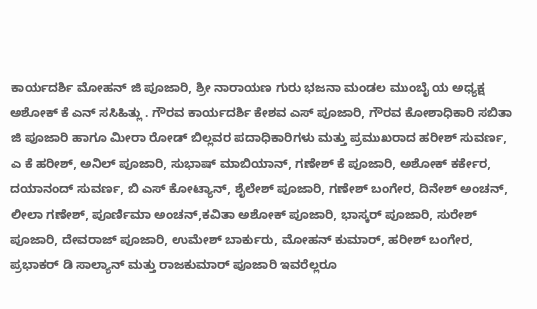ಕಾರ್ಯದರ್ಶಿ ಮೋಹನ್ ಜಿ ಪೂಜಾರಿ, ಶ್ರೀ ನಾರಾಯಣ ಗುರು ಭಜನಾ ಮಂಡಲ ಮುಂಬೈ ಯ ಅಧ್ಯಕ್ಷ ಅಶೋಕ್ ಕೆ ಎನ್ ಸಸಿಹಿತ್ಲು . ಗೌರವ ಕಾರ್ಯದರ್ಶಿ ಕೇಶವ ಎಸ್ ಪೂಜಾರಿ, ಗೌರವ ಕೋಶಾಧಿಕಾರಿ ಸಬಿತಾ ಜಿ ಪೂಜಾರಿ ಹಾಗೂ ಮೀರಾ ರೋಡ್ ಬಿಲ್ಲವರ ಪದಾಧಿಕಾರಿಗಳು ಮತ್ತು ಪ್ರಮುಖರಾದ ಹರೀಶ್ ಸುವರ್ಣ, ಎ ಕೆ ಹರೀಶ್, ಅನಿಲ್ ಪೂಜಾರಿ, ಸುಭಾಷ್ ಮಾಬಿಯಾನ್, ಗಣೇಶ್ ಕೆ ಪೂಜಾರಿ, ಅಶೋಕ್ ಕರ್ಕೇರ, ದಯಾನಂದ್ ಸುವರ್ಣ, ಬಿ ಎಸ್ ಕೋಟ್ಯಾನ್, ಶೈಲೇಶ್ ಪೂಜಾರಿ, ಗಣೇಶ್ ಬಂಗೇರ, ದಿನೇಶ್ ಅಂಚನ್, ಲೀಲಾ ಗಣೇಶ್, ಪೂರ್ಣಿಮಾ ಅಂಚನ್,ಕವಿತಾ ಅಶೋಕ್ ಪೂಜಾರಿ, ಭಾಸ್ಕರ್ ಪೂಜಾರಿ, ಸುರೇಶ್ ಪೂಜಾರಿ, ದೇವರಾಜ್ ಪೂಜಾರಿ, ಉಮೇಶ್ ಬಾರ್ಕುರು, ಮೋಹನ್ ಕುಮಾರ್, ಹರೀಶ್ ಬಂಗೇರ, ಪ್ರಭಾಕರ್ ಡಿ ಸಾಲ್ಯಾನ್ ಮತ್ತು ರಾಜಕುಮಾರ್ ಪೂಜಾರಿ ಇವರೆಲ್ಲರೂ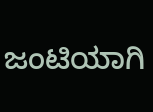ಜಂಟಿಯಾಗಿ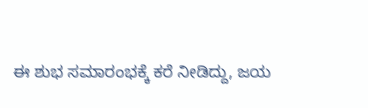ಈ ಶುಭ ಸಮಾರಂಭಕ್ಕೆ ಕರೆ ನೀಡಿದ್ದು, ಜಯ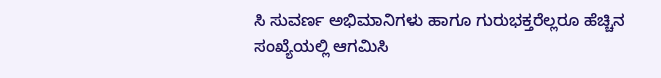ಸಿ ಸುವರ್ಣ ಅಭಿಮಾನಿಗಳು ಹಾಗೂ ಗುರುಭಕ್ತರೆಲ್ಲರೂ ಹೆಚ್ಚಿನ ಸಂಖ್ಯೆಯಲ್ಲಿ ಆಗಮಿಸಿ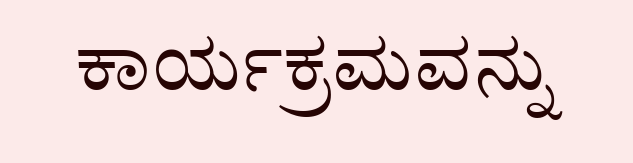ಕಾರ್ಯಕ್ರಮವನ್ನು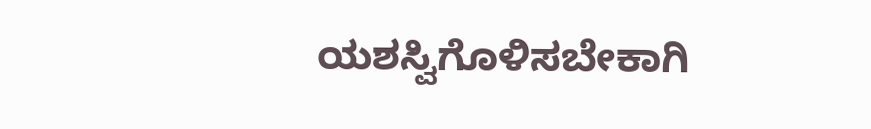ಯಶಸ್ವಿಗೊಳಿಸಬೇಕಾಗಿ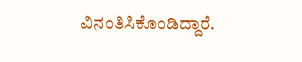ವಿನಂತಿಸಿಕೊಂಡಿದ್ದಾರೆ.